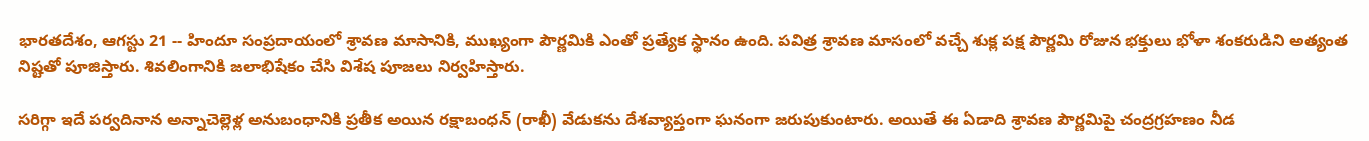భారతదేశం, ఆగస్టు 21 -- హిందూ సంప్రదాయంలో శ్రావణ మాసానికి, ముఖ్యంగా పౌర్ణమికి ఎంతో ప్రత్యేక స్థానం ఉంది. పవిత్ర శ్రావణ మాసంలో వచ్చే శుక్ల పక్ష పౌర్ణమి రోజున భక్తులు భోళా శంకరుడిని అత్యంత నిష్టతో పూజిస్తారు. శివలింగానికి జలాభిషేకం చేసి విశేష పూజలు నిర్వహిస్తారు.

సరిగ్గా ఇదే పర్వదినాన అన్నాచెల్లెళ్ల అనుబంధానికి ప్రతీక అయిన రక్షాబంధన్ (రాఖీ) వేడుకను దేశవ్యాప్తంగా ఘనంగా జరుపుకుంటారు. అయితే ఈ ఏడాది శ్రావణ పౌర్ణమిపై చంద్రగ్రహణం నీడ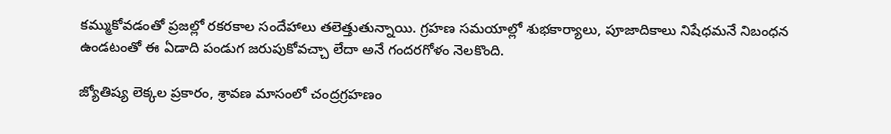కమ్ముకోవడంతో ప్రజల్లో రకరకాల సందేహాలు తలెత్తుతున్నాయి. గ్రహణ సమయాల్లో శుభకార్యాలు, పూజాదికాలు నిషేధమనే నిబంధన ఉండటంతో ఈ ఏడాది పండుగ జరుపుకోవచ్చా లేదా అనే గందరగోళం నెలకొంది.

జ్యోతిష్య లెక్కల ప్రకారం, శ్రావణ మాసంలో చంద్రగ్రహణం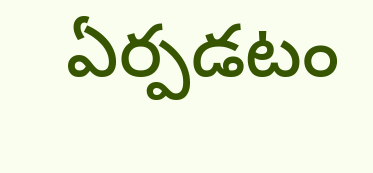ఏర్పడటం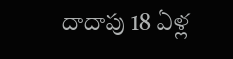దాదాపు 18 ఏళ్ల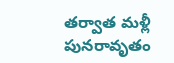తర్వాత మళ్లీ పునరావృతం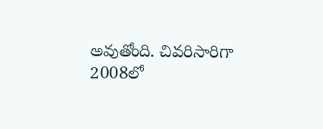అవుతోంది. చివరిసారిగా 2008లో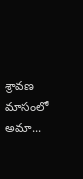శ్రావణ మాసంలో అమా...